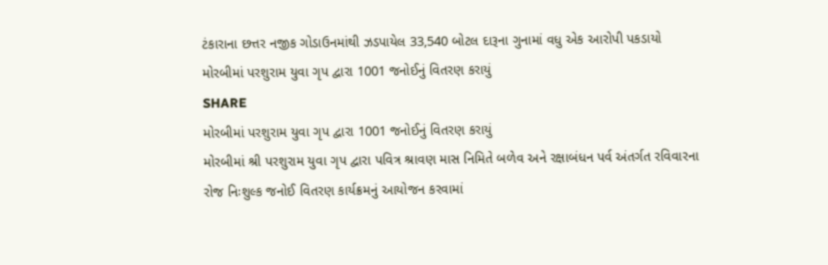ટંકારાના છત્તર નજીક ગોડાઉનમાંથી ઝડપાયેલ 33,540 બોટલ દારૂના ગુનામાં વધુ એક આરોપી પકડાયો
મોરબીમાં પરશુરામ યુવા ગૃપ દ્વારા 1001 જનોઈનું વિતરણ કરાયું
SHARE
મોરબીમાં પરશુરામ યુવા ગૃપ દ્વારા 1001 જનોઈનું વિતરણ કરાયું
મોરબીમાં શ્રી પરશુરામ યુવા ગૃપ દ્વારા પવિત્ર શ્રાવણ માસ નિમિતે બળેવ અને રક્ષાબંધન પર્વ અંતર્ગત રવિવારના રોજ નિઃશુલ્ક જનોઈ વિતરણ કાર્યક્રમનું આયોજન કરવામાં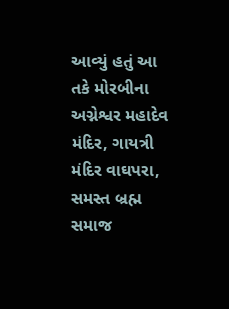આવ્યું હતું આ તકે મોરબીના અગ્નેશ્વર મહાદેવ મંદિર, ગાયત્રી મંદિર વાઘપરા, સમસ્ત બ્રહ્મ સમાજ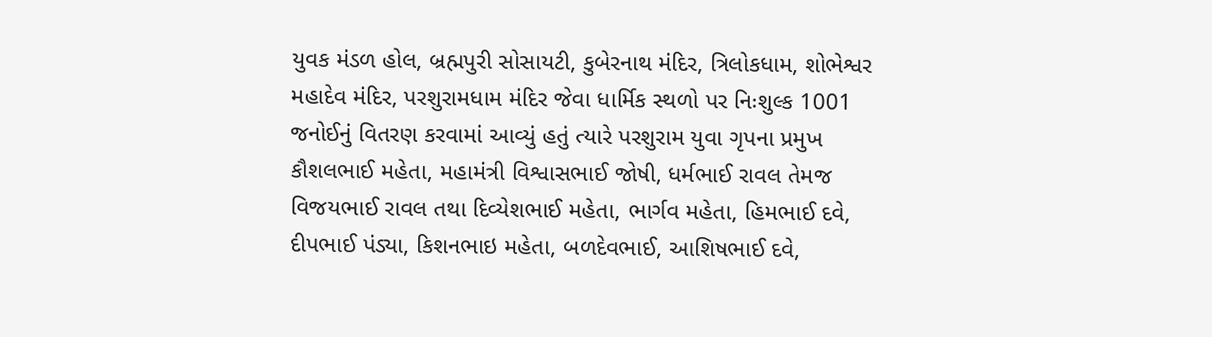યુવક મંડળ હોલ, બ્રહ્મપુરી સોસાયટી, કુબેરનાથ મંદિર, ત્રિલોકધામ, શોભેશ્વર મહાદેવ મંદિર, પરશુરામધામ મંદિર જેવા ધાર્મિક સ્થળો પર નિઃશુલ્ક 1001 જનોઈનું વિતરણ કરવામાં આવ્યું હતું ત્યારે પરશુરામ યુવા ગૃપના પ્રમુખ કૌશલભાઈ મહેતા, મહામંત્રી વિશ્વાસભાઈ જોષી, ધર્મભાઈ રાવલ તેમજ વિજયભાઈ રાવલ તથા દિવ્યેશભાઈ મહેતા, ભાર્ગવ મહેતા, હિમભાઈ દવે, દીપભાઈ પંડ્યા, કિશનભાઇ મહેતા, બળદેવભાઈ, આશિષભાઈ દવે,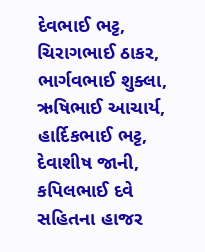દેવભાઈ ભટ્ટ, ચિરાગભાઈ ઠાકર, ભાર્ગવભાઈ શુક્લા, ઋષિભાઈ આચાર્ય, હાર્દિકભાઈ ભટ્ટ, દેવાશીષ જાની, કપિલભાઈ દવે સહિતના હાજર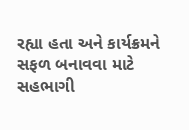રહ્યા હતા અને કાર્યક્રમને સફળ બનાવવા માટે સહભાગી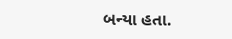બન્યા હતા.